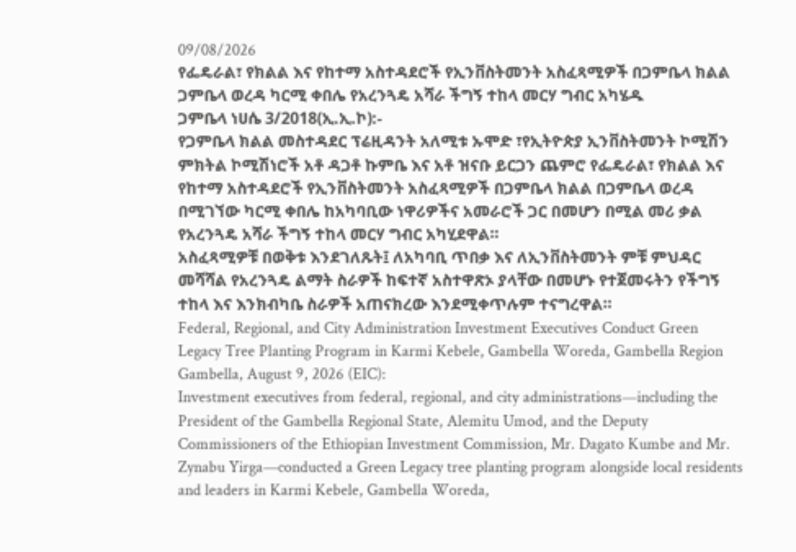09/08/2026
የፌዴራል፣ የክልል እና የከተማ አስተዳደሮች የኢንቨስትመንት አስፈጻሚዎች በጋምቤላ ክልል ጋምቤላ ወረዳ ካርሚ ቀበሌ የአረንጓዴ አሻራ ችግኝ ተከላ መርሃ ግብር አካሄዱ
ጋምቤላ ነሀሴ 3/2018(ኢ.ኢ.ኮ):-
የጋምቤላ ክልል መስተዳደር ፕሬዚዳንት አለሚቱ ኡሞድ ፣የኢትዮጵያ ኢንቨስትመንት ኮሚሽን ምክትል ኮሚሽነሮች አቶ ዳጋቶ ኩምቤ እና አቶ ዝናቡ ይርጋን ጨምሮ የፌዴራል፣ የክልል እና የከተማ አስተዳደሮች የኢንቨስትመንት አስፈጻሚዎች በጋምቤላ ክልል በጋምቤላ ወረዳ በሚገኘው ካርሚ ቀበሌ ከአካባቢው ነዋሪዎችና አመራሮች ጋር በመሆን በሚል መሪ ቃል የአረንጓዴ አሻራ ችግኝ ተከላ መርሃ ግብር አካሂደዋል።
አስፈጻሚዎቹ በወቅቱ እንደገለጹት፤ ለአካባቢ ጥበቃ እና ለኢንቨስትመንት ምቹ ምህዳር መሻሻል የአረንጓዴ ልማት ስራዎች ከፍተኛ አስተዋጽኦ ያላቸው በመሆኑ የተጀመሩትን የችግኝ ተከላ እና እንክብካቤ ስራዎች አጠናክረው እንደሚቀጥሉም ተናግረዋል።
Federal, Regional, and City Administration Investment Executives Conduct Green Legacy Tree Planting Program in Karmi Kebele, Gambella Woreda, Gambella Region
Gambella, August 9, 2026 (EIC):
Investment executives from federal, regional, and city administrations—including the President of the Gambella Regional State, Alemitu Umod, and the Deputy Commissioners of the Ethiopian Investment Commission, Mr. Dagato Kumbe and Mr. Zynabu Yirga—conducted a Green Legacy tree planting program alongside local residents and leaders in Karmi Kebele, Gambella Woreda,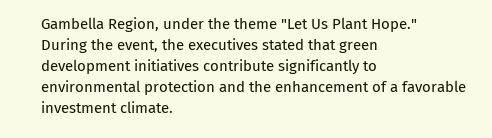Gambella Region, under the theme "Let Us Plant Hope."
During the event, the executives stated that green development initiatives contribute significantly to environmental protection and the enhancement of a favorable investment climate.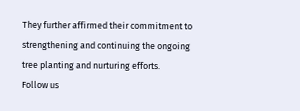They further affirmed their commitment to strengthening and continuing the ongoing tree planting and nurturing efforts.
Follow us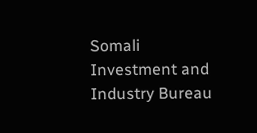Somali Investment and Industry Bureau